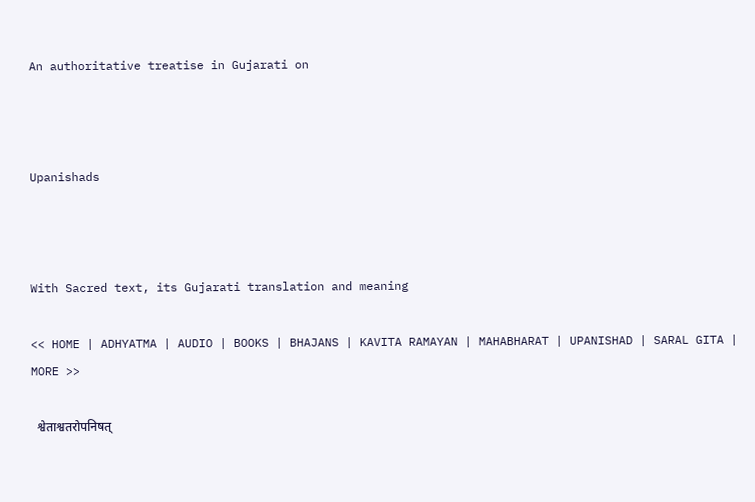An authoritative treatise in Gujarati on



Upanishads



With Sacred text, its Gujarati translation and meaning

<< HOME | ADHYATMA | AUDIO | BOOKS | BHAJANS | KAVITA RAMAYAN | MAHABHARAT | UPANISHAD | SARAL GITA | MORE >>

  श्वेताश्वतरोपनिषत्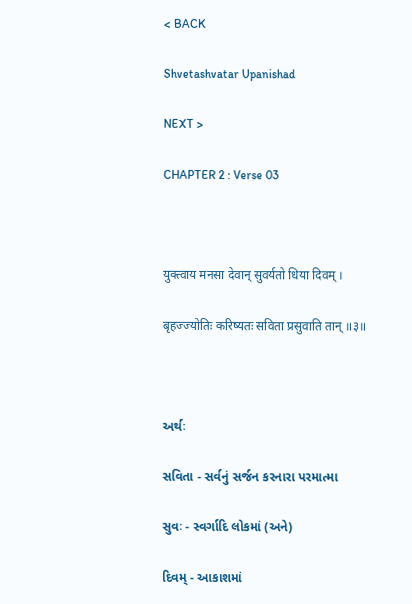< BACK

Shvetashvatar Upanishad

NEXT >

CHAPTER 2 : Verse 03



युक्त्वाय मनसा देवान् सुवर्यतो धिया दिवम् ।

बृहज्ज्योतिः करिष्यतः सविता प्रसुवाति तान् ॥३॥



અર્થઃ

સવિતા - સર્વનું સર્જન કરનારા પરમાત્મા

સુવઃ - સ્વર્ગાદિ લોકમાં (અને)

દિવમ્ - આકાશમાં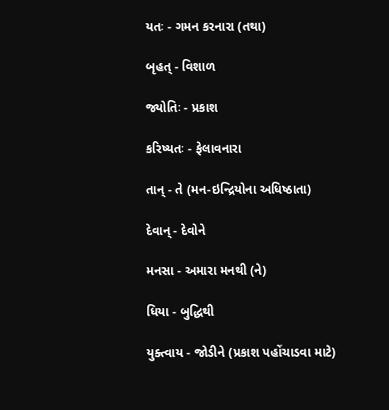યતઃ - ગમન કરનારા (તથા)

બૃહત્ - વિશાળ

જ્યોતિઃ - પ્રકાશ

કરિષ્યતઃ - ફેલાવનારા

તાન્ - તે (મન-ઇન્દ્રિયોના અધિષ્ઠાતા)

દેવાન્ - દેવોને

મનસા - અમારા મનથી (ને)

ધિયા - બુદ્ધિથી

યુક્ત્વાય - જોડીને (પ્રકાશ પહોંચાડવા માટે)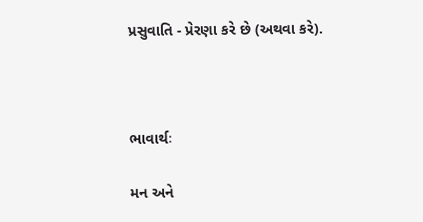પ્રસુવાતિ - પ્રેરણા કરે છે (અથવા કરે).



ભાવાર્થઃ

મન અને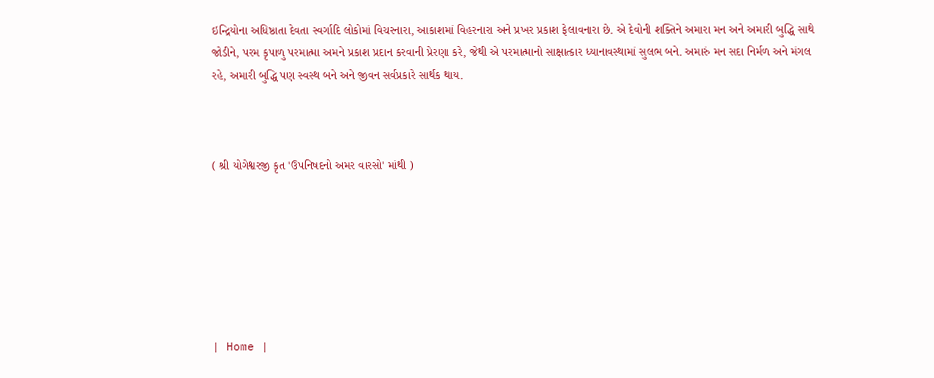ઇન્દ્રિયોના અધિષ્ઠાતા દેવતા સ્વર્ગાદિ લોકોમાં વિચરનારા, આકાશમાં વિહરનારા અને પ્રખર પ્રકાશ ફેલાવનારા છે. એ દેવોની શક્તિને અમારા મન અને અમારી બુદ્ધિ સાથે જોડીને, પરમ કૃપાળુ પરમાત્મા અમને પ્રકાશ પ્રદાન કરવાની પ્રેરણા કરે, જેથી એ પરમાત્માનો સાક્ષાત્કાર ધ્યાનાવસ્થામાં સુલભ બને. અમારું મન સદા નિર્મળ અને મંગલ રહે, અમારી બુદ્ધિ પણ સ્વસ્થ બને અને જીવન સર્વપ્રકારે સાર્થક થાય.



( શ્રી યોગેશ્વરજી કૃત 'ઉપનિષદનો અમર વારસો' માંથી )







| Home |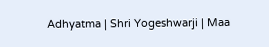Adhyatma | Shri Yogeshwarji | Maa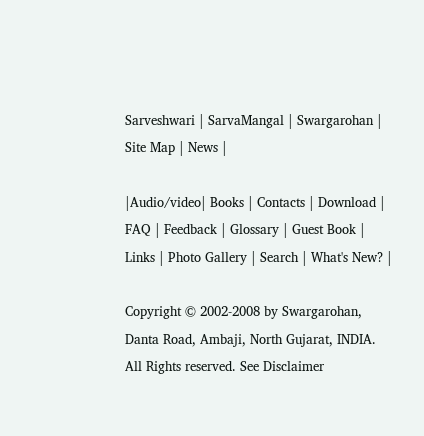Sarveshwari | SarvaMangal | Swargarohan |  Site Map | News |

|Audio/video| Books | Contacts | Download | FAQ | Feedback | Glossary | Guest Book | Links | Photo Gallery | Search | What's New? |

Copyright © 2002-2008 by Swargarohan, Danta Road, Ambaji, North Gujarat, INDIA.  All Rights reserved. See Disclaimer